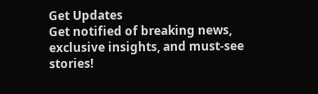Get Updates
Get notified of breaking news, exclusive insights, and must-see stories!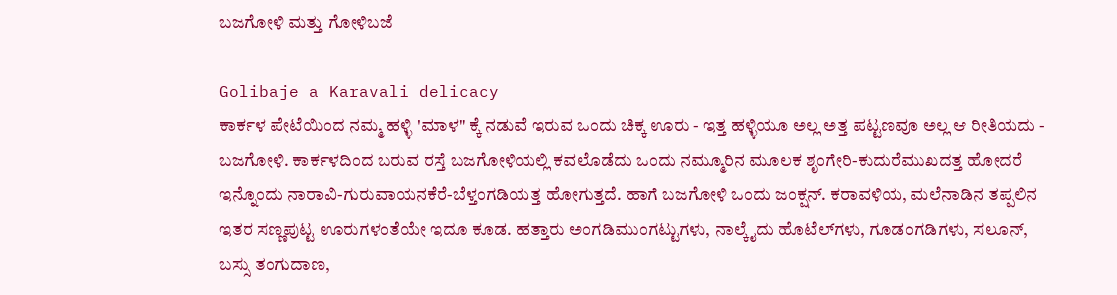ಬಜಗೋಳಿ ಮತ್ತು ಗೋಳಿಬಜೆ

Golibaje a Karavali delicacy
ಕಾರ್ಕಳ ಪೇಟೆಯಿಂದ ನಮ್ಮ ಹಳ್ಳಿ 'ಮಾಳ" ಕ್ಕೆ ನಡುವೆ ಇರುವ ಒಂದು ಚಿಕ್ಕ ಊರು - ಇತ್ತ ಹಳ್ಳಿಯೂ ಅಲ್ಲ ಅತ್ತ ಪಟ್ಟಣವೂ ಅಲ್ಲ ಆ ರೀತಿಯದು - ಬಜಗೋಳಿ. ಕಾರ್ಕಳದಿಂದ ಬರುವ ರಸ್ತೆ ಬಜಗೋಳಿಯಲ್ಲಿ ಕವಲೊಡೆದು ಒಂದು ನಮ್ಮೂರಿನ ಮೂಲಕ ಶೃಂಗೇರಿ-ಕುದುರೆಮುಖದತ್ತ ಹೋದರೆ ಇನ್ನೊಂದು ನಾರಾವಿ-ಗುರುವಾಯನಕೆರೆ-ಬೆಳ್ತಂಗಡಿಯತ್ತ ಹೋಗುತ್ತದೆ. ಹಾಗೆ ಬಜಗೋಳಿ ಒಂದು ಜಂಕ್ಷನ್‌. ಕರಾವಳಿಯ, ಮಲೆನಾಡಿನ ತಪ್ಪಲಿನ ಇತರ ಸಣ್ಣಪುಟ್ಟ ಊರುಗಳಂತೆಯೇ ಇದೂ ಕೂಡ. ಹತ್ತಾರು ಅಂಗಡಿಮುಂಗಟ್ಟುಗಳು, ನಾಲ್ಕೈದು ಹೊಟೆಲ್‌ಗಳು, ಗೂಡಂಗಡಿಗಳು, ಸಲೂನ್‌, ಬಸ್ಸು ತಂಗುದಾಣ,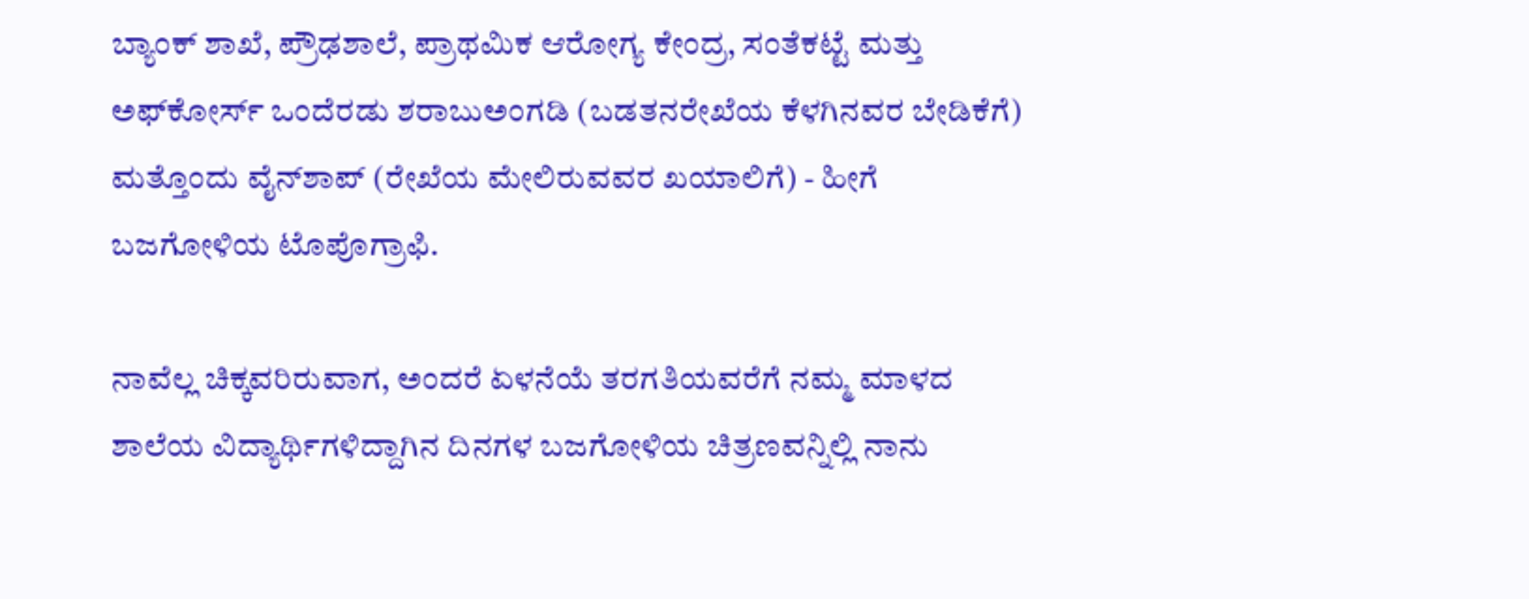ಬ್ಯಾಂಕ್‌ ಶಾಖೆ, ಪ್ರೌಢಶಾಲೆ, ಪ್ರಾಥಮಿಕ ಆರೋಗ್ಯ ಕೇಂದ್ರ, ಸಂತೆಕಟ್ಟೆ ಮತ್ತು ಅಫ್‌ಕೋರ್ಸ್‌ ಒಂದೆರಡು ಶರಾಬುಅಂಗಡಿ (ಬಡತನರೇಖೆಯ ಕೆಳಗಿನವರ ಬೇಡಿಕೆಗೆ) ಮತ್ತೊಂದು ವೈನ್‌ಶಾಪ್‌ (ರೇಖೆಯ ಮೇಲಿರುವವರ ಖಯಾಲಿಗೆ) - ಹೀಗೆ ಬಜಗೋಳಿಯ ಟೊಪೊಗ್ರಾಫಿ.

ನಾವೆಲ್ಲ ಚಿಕ್ಕವರಿರುವಾಗ, ಅಂದರೆ ಏಳನೆಯೆ ತರಗತಿಯವರೆಗೆ ನಮ್ಮ ಮಾಳದ ಶಾಲೆಯ ವಿದ್ಯಾರ್ಥಿಗಳಿದ್ದಾಗಿನ ದಿನಗಳ ಬಜಗೋಳಿಯ ಚಿತ್ರಣವನ್ನಿಲ್ಲಿ ನಾನು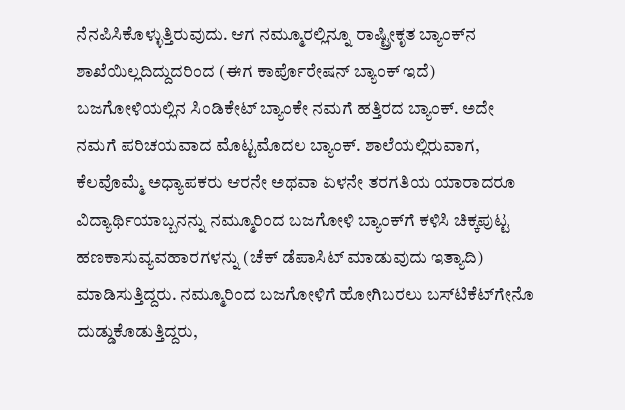ನೆನಪಿಸಿಕೊಳ್ಳುತ್ತಿರುವುದು. ಆಗ ನಮ್ಮೂರಲ್ಲಿನ್ನೂ ರಾಷ್ಟ್ರೀಕೃತ ಬ್ಯಾಂಕ್‌ನ ಶಾಖೆಯಿಲ್ಲದಿದ್ದುದರಿಂದ (ಈಗ ಕಾರ್ಪೊರೇಷನ್‌ ಬ್ಯಾಂಕ್‌ ಇದೆ) ಬಜಗೋಳಿಯಲ್ಲಿನ ಸಿಂಡಿಕೇಟ್‌ ಬ್ಯಾಂಕೇ ನಮಗೆ ಹತ್ತಿರದ ಬ್ಯಾಂಕ್‌. ಅದೇ ನಮಗೆ ಪರಿಚಯವಾದ ಮೊಟ್ಟಮೊದಲ ಬ್ಯಾಂಕ್‌. ಶಾಲೆಯಲ್ಲಿರುವಾಗ, ಕೆಲವೊಮ್ಮೆ ಅಧ್ಯಾಪಕರು ಆರನೇ ಅಥವಾ ಏಳನೇ ತರಗತಿಯ ಯಾರಾದರೂ ವಿದ್ಯಾರ್ಥಿಯಾಬ್ಬನನ್ನು ನಮ್ಮೂರಿಂದ ಬಜಗೋಳಿ ಬ್ಯಾಂಕ್‌ಗೆ ಕಳಿಸಿ ಚಿಕ್ಕಪುಟ್ಟ ಹಣಕಾಸುವ್ಯವಹಾರಗಳನ್ನು (ಚೆಕ್‌ ಡೆಪಾಸಿಟ್‌ ಮಾಡುವುದು ಇತ್ಯಾದಿ) ಮಾಡಿಸುತ್ತಿದ್ದರು. ನಮ್ಮೂರಿಂದ ಬಜಗೋಳಿಗೆ ಹೋಗಿಬರಲು ಬಸ್‌ಟಿಕೆಟ್‌ಗೇನೊ ದುಡ್ಡುಕೊಡುತ್ತಿದ್ದರು,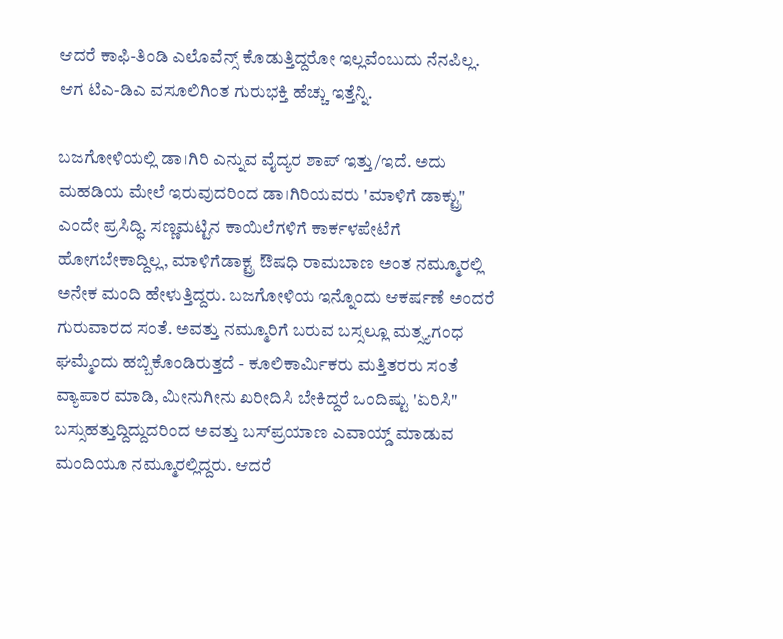ಆದರೆ ಕಾಫಿ-ತಿಂಡಿ ಎಲೊವೆನ್ಸ್‌ ಕೊಡುತ್ತಿದ್ದರೋ ಇಲ್ಲವೆಂಬುದು ನೆನಪಿಲ್ಲ. ಆಗ ಟಿಎ-ಡಿಎ ವಸೂಲಿಗಿಂತ ಗುರುಭಕ್ತಿ ಹೆಚ್ಚು ಇತ್ತೆನ್ನಿ.

ಬಜಗೋಳಿಯಲ್ಲಿ ಡಾ।ಗಿರಿ ಎನ್ನುವ ವೈದ್ಯರ ಶಾಪ್‌ ಇತ್ತು/ಇದೆ. ಅದು ಮಹಡಿಯ ಮೇಲೆ ಇರುವುದರಿಂದ ಡಾ।ಗಿರಿಯವರು 'ಮಾಳಿಗೆ ಡಾಕ್ಟ್ರು" ಎಂದೇ ಪ್ರಸಿದ್ಧಿ. ಸಣ್ಣಮಟ್ಟಿನ ಕಾಯಿಲೆಗಳಿಗೆ ಕಾರ್ಕಳಪೇಟೆಗೆ ಹೋಗಬೇಕಾದ್ದಿಲ್ಲ, ಮಾಳಿಗೆಡಾಕ್ಟ್ರ ಔಷಧಿ ರಾಮಬಾಣ ಅಂತ ನಮ್ಮೂರಲ್ಲಿ ಅನೇಕ ಮಂದಿ ಹೇಳುತ್ತಿದ್ದರು. ಬಜಗೋಳಿಯ ಇನ್ನೊಂದು ಆಕರ್ಷಣೆ ಅಂದರೆ ಗುರುವಾರದ ಸಂತೆ. ಅವತ್ತು ನಮ್ಮೂರಿಗೆ ಬರುವ ಬಸ್ಸಲ್ಲೂ ಮತ್ಸ್ಯಗಂಧ ಘಮ್ಮೆಂದು ಹಬ್ಬಿಕೊಂಡಿರುತ್ತದೆ - ಕೂಲಿಕಾರ್ಮಿಕರು ಮತ್ತಿತರರು ಸಂತೆ ವ್ಯಾಪಾರ ಮಾಡಿ, ಮೀನುಗೀನು ಖರೀದಿಸಿ ಬೇಕಿದ್ದರೆ ಒಂದಿಷ್ಟು 'ಏರಿಸಿ" ಬಸ್ಸುಹತ್ತುದ್ದಿದ್ದುದರಿಂದ ಅವತ್ತು ಬಸ್‌ಪ್ರಯಾಣ ಎವಾಯ್ಡ್‌ ಮಾಡುವ ಮಂದಿಯೂ ನಮ್ಮೂರಲ್ಲಿದ್ದರು. ಆದರೆ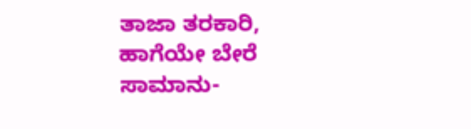ತಾಜಾ ತರಕಾರಿ, ಹಾಗೆಯೇ ಬೇರೆ ಸಾಮಾನು-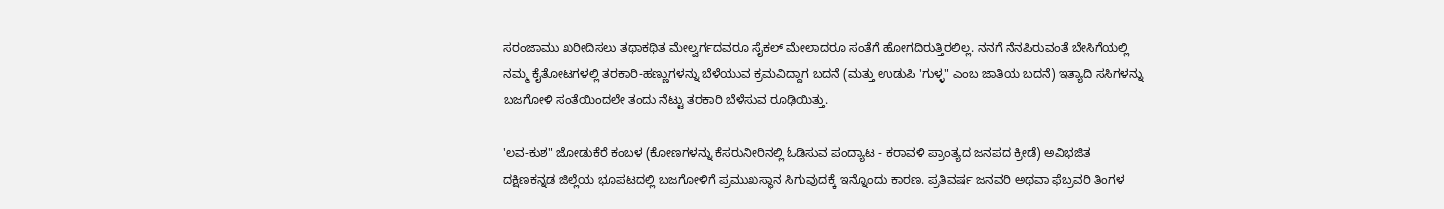ಸರಂಜಾಮು ಖರೀದಿಸಲು ತಥಾಕಥಿತ ಮೇಲ್ವರ್ಗದವರೂ ಸೈಕಲ್‌ ಮೇಲಾದರೂ ಸಂತೆಗೆ ಹೋಗದಿರುತ್ತಿರಲಿಲ್ಲ. ನನಗೆ ನೆನಪಿರುವಂತೆ ಬೇಸಿಗೆಯಲ್ಲಿ ನಮ್ಮ ಕೈತೋಟಗಳಲ್ಲಿ ತರಕಾರಿ-ಹಣ್ಣುಗಳನ್ನು ಬೆಳೆಯುವ ಕ್ರಮವಿದ್ದಾಗ ಬದನೆ (ಮತ್ತು ಉಡುಪಿ 'ಗುಳ್ಳ" ಎಂಬ ಜಾತಿಯ ಬದನೆ) ಇತ್ಯಾದಿ ಸಸಿಗಳನ್ನು ಬಜಗೋಳಿ ಸಂತೆಯಿಂದಲೇ ತಂದು ನೆಟ್ಟು ತರಕಾರಿ ಬೆಳೆಸುವ ರೂಢಿಯಿತ್ತು.

'ಲವ-ಕುಶ" ಜೋಡುಕೆರೆ ಕಂಬಳ (ಕೋಣಗಳನ್ನು ಕೆಸರುನೀರಿನಲ್ಲಿ ಓಡಿಸುವ ಪಂದ್ಯಾಟ - ಕರಾವಳಿ ಪ್ರಾಂತ್ಯದ ಜನಪದ ಕ್ರೀಡೆ) ಅವಿಭಜಿತ ದಕ್ಷಿಣಕನ್ನಡ ಜಿಲ್ಲೆಯ ಭೂಪಟದಲ್ಲಿ ಬಜಗೋಳಿಗೆ ಪ್ರಮುಖಸ್ಥಾನ ಸಿಗುವುದಕ್ಕೆ ಇನ್ನೊಂದು ಕಾರಣ. ಪ್ರತಿವರ್ಷ ಜನವರಿ ಅಥವಾ ಫೆಬ್ರವರಿ ತಿಂಗಳ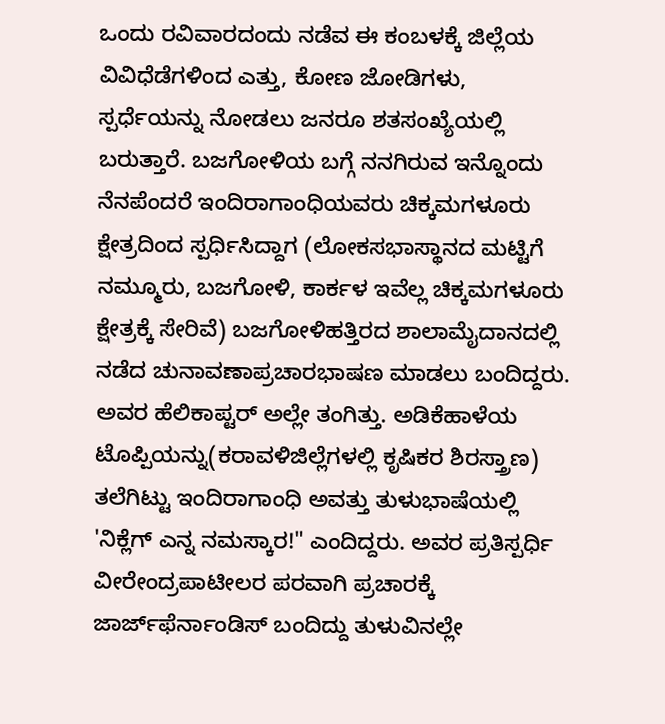ಒಂದು ರವಿವಾರದಂದು ನಡೆವ ಈ ಕಂಬಳಕ್ಕೆ ಜಿಲ್ಲೆಯ ವಿವಿಧೆಡೆಗಳಿಂದ ಎತ್ತು, ಕೋಣ ಜೋಡಿಗಳು, ಸ್ಪರ್ಧೆಯನ್ನು ನೋಡಲು ಜನರೂ ಶತಸಂಖ್ಯೆಯಲ್ಲಿ ಬರುತ್ತಾರೆ. ಬಜಗೋಳಿಯ ಬಗ್ಗೆ ನನಗಿರುವ ಇನ್ನೊಂದು ನೆನಪೆಂದರೆ ಇಂದಿರಾಗಾಂಧಿಯವರು ಚಿಕ್ಕಮಗಳೂರು ಕ್ಷೇತ್ರದಿಂದ ಸ್ಪರ್ಧಿಸಿದ್ದಾಗ (ಲೋಕಸಭಾಸ್ಥಾನದ ಮಟ್ಟಿಗೆ ನಮ್ಮೂರು, ಬಜಗೋಳಿ, ಕಾರ್ಕಳ ಇವೆಲ್ಲ ಚಿಕ್ಕಮಗಳೂರು ಕ್ಷೇತ್ರಕ್ಕೆ ಸೇರಿವೆ) ಬಜಗೋಳಿಹತ್ತಿರದ ಶಾಲಾಮೈದಾನದಲ್ಲಿ ನಡೆದ ಚುನಾವಣಾಪ್ರಚಾರಭಾಷಣ ಮಾಡಲು ಬಂದಿದ್ದರು. ಅವರ ಹೆಲಿಕಾಪ್ಟರ್‌ ಅಲ್ಲೇ ತಂಗಿತ್ತು. ಅಡಿಕೆಹಾಳೆಯ ಟೊಪ್ಪಿಯನ್ನು(ಕರಾವಳಿಜಿಲ್ಲೆಗಳಲ್ಲಿ ಕೃಷಿಕರ ಶಿರಸ್ತ್ರಾಣ) ತಲೆಗಿಟ್ಟು ಇಂದಿರಾಗಾಂಧಿ ಅವತ್ತು ತುಳುಭಾಷೆಯಲ್ಲಿ 'ನಿಕ್ಲೆಗ್‌ ಎನ್ನ ನಮಸ್ಕಾರ!" ಎಂದಿದ್ದರು. ಅವರ ಪ್ರತಿಸ್ಪರ್ಧಿ ವೀರೇಂದ್ರಪಾಟೀಲರ ಪರವಾಗಿ ಪ್ರಚಾರಕ್ಕೆ ಜಾರ್ಜ್‌ಫೆರ್ನಾಂಡಿಸ್‌ ಬಂದಿದ್ದು ತುಳುವಿನಲ್ಲೇ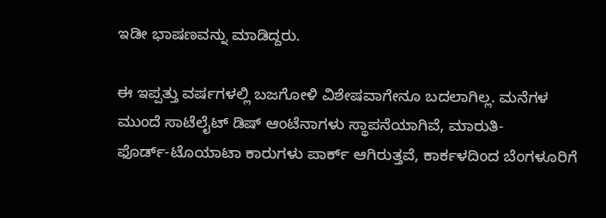ಇಡೀ ಭಾಷಣವನ್ನು ಮಾಡಿದ್ದರು.

ಈ ಇಪ್ಪತ್ತು ವರ್ಷಗಳಲ್ಲಿ ಬಜಗೋಳಿ ವಿಶೇಷವಾಗೇನೂ ಬದಲಾಗಿಲ್ಲ. ಮನೆಗಳ ಮುಂದೆ ಸಾಟೆಲೈಟ್‌ ಡಿಷ್‌ ಆಂಟೆನಾಗಳು ಸ್ಥಾಪನೆಯಾಗಿವೆ, ಮಾರುತಿ-ಫೊರ್ಡ್‌-ಟೊಯಾಟಾ ಕಾರುಗಳು ಪಾರ್ಕ್‌ ಆಗಿರುತ್ತವೆ, ಕಾರ್ಕಳದಿಂದ ಬೆಂಗಳೂರಿಗೆ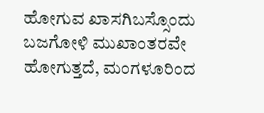ಹೋಗುವ ಖಾಸಗಿಬಸ್ಸೊಂದು ಬಜಗೋಳಿ ಮುಖಾಂತರವೇ ಹೋಗುತ್ತದೆ, ಮಂಗಳೂರಿಂದ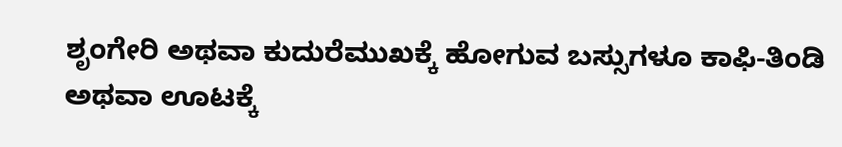ಶೃಂಗೇರಿ ಅಥವಾ ಕುದುರೆಮುಖಕ್ಕೆ ಹೋಗುವ ಬಸ್ಸುಗಳೂ ಕಾಫಿ-ತಿಂಡಿ ಅಥವಾ ಊಟಕ್ಕೆ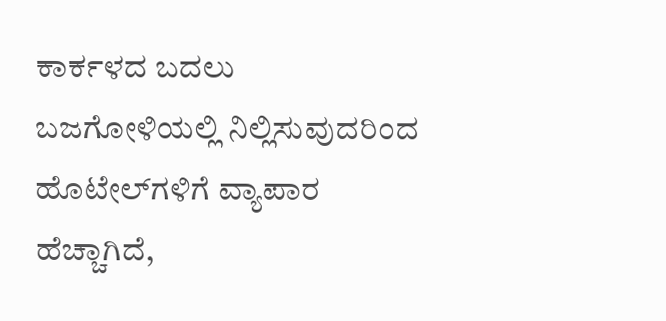ಕಾರ್ಕಳದ ಬದಲು ಬಜಗೋಳಿಯಲ್ಲಿ ನಿಲ್ಲಿಸುವುದರಿಂದ ಹೊಟೇಲ್‌ಗಳಿಗೆ ವ್ಯಾಪಾರ ಹೆಚ್ಚಾಗಿದೆ,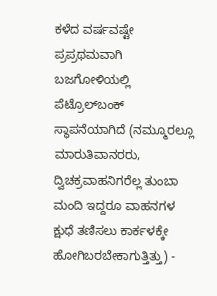ಕಳೆದ ವರ್ಷವಷ್ಟೇ ಪ್ರಪ್ರಥಮವಾಗಿ ಬಜಗೋಳಿಯಲ್ಲಿ ಪೆಟ್ರೊಲ್‌ಬಂಕ್‌ ಸ್ಥಾಪನೆಯಾಗಿದೆ (ನಮ್ಮೂರಲ್ಲೂ ಮಾರುತಿವಾನರರು, ದ್ವಿಚಕ್ರವಾಹನಿಗರೆಲ್ಲ ತುಂಬಾ ಮಂದಿ ಇದ್ದರೂ ವಾಹನಗಳ ಕ್ಷುಧೆ ತಣಿಸಲು ಕಾರ್ಕಳಕ್ಕೇ ಹೋಗಿಬರಬೇಕಾಗುತ್ತಿತ್ತು) -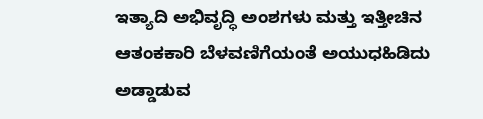ಇತ್ಯಾದಿ ಅಭಿವೃದ್ಧಿ ಅಂಶಗಳು ಮತ್ತು ಇತ್ತೀಚಿನ ಆತಂಕಕಾರಿ ಬೆಳವಣಿಗೆಯಂತೆ ಅಯುಧಹಿಡಿದು ಅಡ್ಡಾಡುವ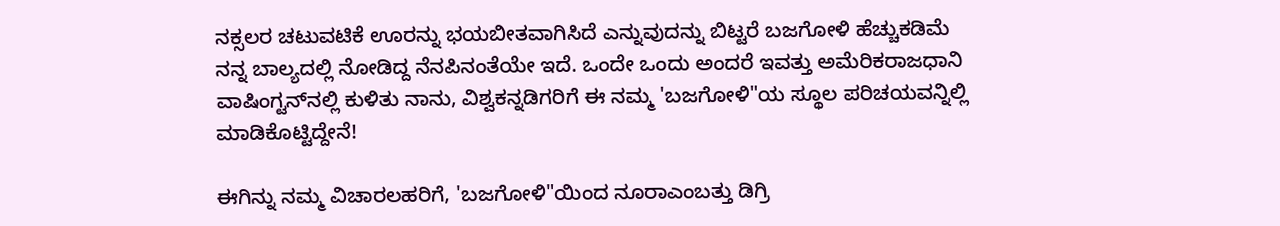ನಕ್ಸಲರ ಚಟುವಟಿಕೆ ಊರನ್ನು ಭಯಬೀತವಾಗಿಸಿದೆ ಎನ್ನುವುದನ್ನು ಬಿಟ್ಟರೆ ಬಜಗೋಳಿ ಹೆಚ್ಚುಕಡಿಮೆ ನನ್ನ ಬಾಲ್ಯದಲ್ಲಿ ನೋಡಿದ್ದ ನೆನಪಿನಂತೆಯೇ ಇದೆ. ಒಂದೇ ಒಂದು ಅಂದರೆ ಇವತ್ತು ಅಮೆರಿಕರಾಜಧಾನಿ ವಾಷಿಂಗ್ಟನ್‌ನಲ್ಲಿ ಕುಳಿತು ನಾನು, ವಿಶ್ವಕನ್ನಡಿಗರಿಗೆ ಈ ನಮ್ಮ 'ಬಜಗೋಳಿ"ಯ ಸ್ಥೂಲ ಪರಿಚಯವನ್ನಿಲ್ಲಿ ಮಾಡಿಕೊಟ್ಟಿದ್ದೇನೆ!

ಈಗಿನ್ನು ನಮ್ಮ ವಿಚಾರಲಹರಿಗೆ, 'ಬಜಗೋಳಿ"ಯಿಂದ ನೂರಾಎಂಬತ್ತು ಡಿಗ್ರಿ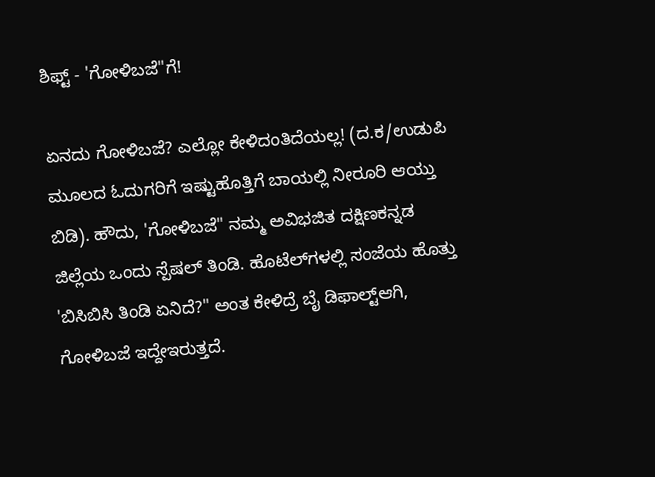ಶಿಫ್ಟ್‌ - 'ಗೋಳಿಬಜೆ"ಗೆ!

ಏನದು ಗೋಳಿಬಜೆ? ಎಲ್ಲೋ ಕೇಳಿದಂತಿದೆಯಲ್ಲ! (ದ.ಕ/ಉಡುಪಿ ಮೂಲದ ಓದುಗರಿಗೆ ಇಷ್ಟುಹೊತ್ತಿಗೆ ಬಾಯಲ್ಲಿ ನೀರೂರಿ ಆಯ್ತು ಬಿಡಿ). ಹೌದು, 'ಗೋಳಿಬಜೆ" ನಮ್ಮ ಅವಿಭಜಿತ ದಕ್ಷಿಣಕನ್ನಡ ಜಿಲ್ಲೆಯ ಒಂದು ಸ್ಪೆಷಲ್‌ ತಿಂಡಿ. ಹೊಟೆಲ್‌ಗಳಲ್ಲಿ ಸಂಜೆಯ ಹೊತ್ತು 'ಬಿಸಿಬಿಸಿ ತಿಂಡಿ ಏನಿದೆ?" ಅಂತ ಕೇಳಿದ್ರೆ ಬೈ ಡಿಫಾಲ್ಟ್‌ಆಗಿ, ಗೋಳಿಬಜೆ ಇದ್ದೇಇರುತ್ತದೆ.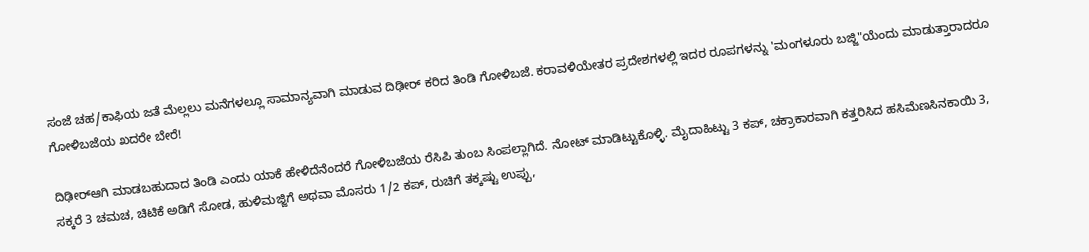ಸಂಜೆ ಚಹ/ಕಾಫಿಯ ಜತೆ ಮೆಲ್ಲಲು ಮನೆಗಳಲ್ಲೂ ಸಾಮಾನ್ಯವಾಗಿ ಮಾಡುವ ದಿಢೀರ್‌ ಕರಿದ ತಿಂಡಿ ಗೋಳಿಬಜೆ. ಕರಾವಳಿಯೇತರ ಪ್ರದೇಶಗಳಲ್ಲಿ ಇದರ ರೂಪಗಳನ್ನು 'ಮಂಗಳೂರು ಬಜ್ಜಿ"ಯೆಂದು ಮಾಡುತ್ತಾರಾದರೂ ಗೋಳಿಬಜೆಯ ಖದರೇ ಬೇರೆ!

ದಿಢೀರ್‌ಆಗಿ ಮಾಡಬಹುದಾದ ತಿಂಡಿ ಎಂದು ಯಾಕೆ ಹೇಳಿದೆನೆಂದರೆ ಗೋಳಿಬಜೆಯ ರೆಸಿಪಿ ತುಂಬ ಸಿಂಪಲ್ಲಾಗಿದೆ. ನೋಟ್‌ ಮಾಡಿಟ್ಟುಕೊಳ್ಳಿ. ಮೈದಾಹಿಟ್ಟು 3 ಕಪ್‌, ಚಕ್ರಾಕಾರವಾಗಿ ಕತ್ತರಿಸಿದ ಹಸಿಮೆಣಸಿನಕಾಯಿ 3, ಸಕ್ಕರೆ 3 ಚಮಚ, ಚಿಟಿಕೆ ಅಡಿಗೆ ಸೋಡ, ಹುಳಿಮಜ್ಜಿಗೆ ಅಥವಾ ಮೊಸರು 1/2 ಕಪ್‌, ರುಚಿಗೆ ತಕ್ಕಷ್ಟು ಉಪ್ಪು,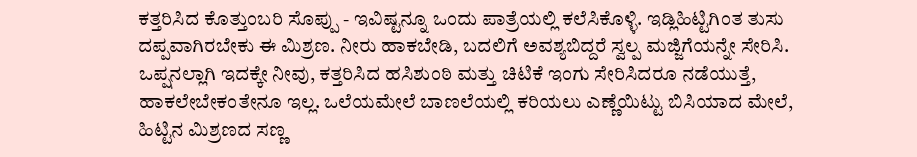ಕತ್ತರಿಸಿದ ಕೊತ್ತುಂಬರಿ ಸೊಪ್ಪು - ಇವಿಷ್ಟನ್ನೂ ಒಂದು ಪಾತ್ರೆಯಲ್ಲಿ ಕಲೆಸಿಕೊಳ್ಳಿ. ಇಡ್ಲಿಹಿಟ್ಟಿಗಿಂತ ತುಸು ದಪ್ಪವಾಗಿರಬೇಕು ಈ ಮಿಶ್ರಣ. ನೀರು ಹಾಕಬೇಡಿ, ಬದಲಿಗೆ ಅವಶ್ಯಬಿದ್ದರೆ ಸ್ವಲ್ಪ ಮಜ್ಜಿಗೆಯನ್ನೇ ಸೇರಿಸಿ. ಒಪ್ಷನಲ್ಲಾಗಿ ಇದಕ್ಕೇ ನೀವು, ಕತ್ತರಿಸಿದ ಹಸಿಶುಂಠಿ ಮತ್ತು ಚಿಟಿಕೆ ಇಂಗು ಸೇರಿಸಿದರೂ ನಡೆಯುತ್ತೆ, ಹಾಕಲೇಬೇಕಂತೇನೂ ಇಲ್ಲ. ಒಲೆಯಮೇಲೆ ಬಾಣಲೆಯಲ್ಲಿ ಕರಿಯಲು ಎಣ್ಣೆಯಿಟ್ಟು ಬಿಸಿಯಾದ ಮೇಲೆ, ಹಿಟ್ಟಿನ ಮಿಶ್ರಣದ ಸಣ್ಣ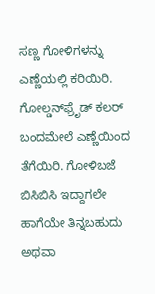ಸಣ್ಣ ಗೋಳಿಗಳನ್ನು ಎಣ್ಣೆಯಲ್ಲಿ ಕರಿಯಿರಿ. ಗೋಲ್ಡನ್‌ಫ್ರೆೃಡ್‌ ಕಲರ್‌ ಬಂದಮೇಲೆ ಎಣ್ಣೆಯಿಂದ ತೆಗೆಯಿರಿ. ಗೋಳಿಬಜೆ ಬಿಸಿಬಿಸಿ ಇದ್ದಾಗಲೇ ಹಾಗೆಯೇ ತಿನ್ನಬಹುದು ಅಥವಾ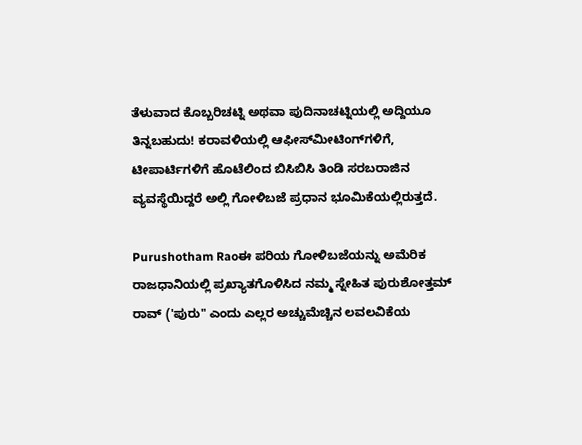ತೆಳುವಾದ ಕೊಬ್ಬರಿಚಟ್ನಿ ಅಥವಾ ಪುದಿನಾಚಟ್ನಿಯಲ್ಲಿ ಅದ್ದಿಯೂ ತಿನ್ನಬಹುದು! ಕರಾವಳಿಯಲ್ಲಿ ಆಫೀಸ್‌ಮೀಟಿಂಗ್‌ಗಳಿಗೆ, ಟೀಪಾರ್ಟಿಗಳಿಗೆ ಹೊಟೆಲಿಂದ ಬಿಸಿಬಿಸಿ ತಿಂಡಿ ಸರಬರಾಜಿನ ವ್ಯವಸ್ಥೆಯಿದ್ದರೆ ಅಲ್ಲಿ ಗೋಳಿಬಜೆ ಪ್ರಧಾನ ಭೂಮಿಕೆಯಲ್ಲಿರುತ್ತದೆ.

Purushotham Raoಈ ಪರಿಯ ಗೋಳಿಬಜೆಯನ್ನು ಅಮೆರಿಕ ರಾಜಧಾನಿಯಲ್ಲಿ ಪ್ರಖ್ಯಾತಗೊಳಿಸಿದ ನಮ್ಮ ಸ್ನೇಹಿತ ಪುರುಶೋತ್ತಮ್‌ ರಾವ್‌ ('ಪುರು" ಎಂದು ಎಲ್ಲರ ಅಚ್ಚುಮೆಚ್ಚಿನ ಲವಲವಿಕೆಯ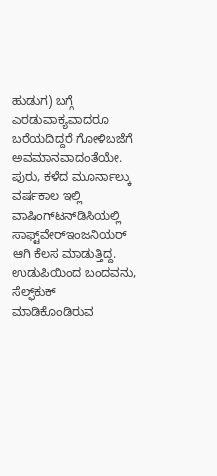ಹುಡುಗ) ಬಗ್ಗೆ ಎರಡುವಾಕ್ಯವಾದರೂ ಬರೆಯದಿದ್ದರೆ ಗೋಳಿಬಜೆಗೆ ಅವಮಾನವಾದಂತೆಯೇ. ಪುರು, ಕಳೆದ ಮೂರ್ನಾಲ್ಕು ವರ್ಷಕಾಲ ಇಲ್ಲಿ ವಾಷಿಂಗ್‌ಟನ್‌ಡಿಸಿಯಲ್ಲಿ ಸಾಫ್ಟ್‌ವೇರ್‌ಇಂಜನಿಯರ್‌ ಆಗಿ ಕೆಲಸ ಮಾಡುತ್ತಿದ್ದ. ಉಡುಪಿಯಿಂದ ಬಂದವನು, ಸೆಲ್ಫ್‌ಕುಕ್‌ ಮಾಡಿಕೊಂಡಿರುವ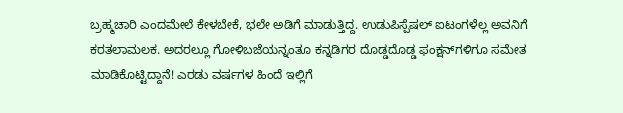ಬ್ರಹ್ಮಚಾರಿ ಎಂದಮೇಲೆ ಕೇಳಬೇಕೆ, ಭಲೇ ಅಡಿಗೆ ಮಾಡುತ್ತಿದ್ದ. ಉಡುಪಿಸ್ಪೆಷಲ್‌ ಐಟಂಗಳೆಲ್ಲ ಅವನಿಗೆ ಕರತಲಾಮಲಕ. ಅದರಲ್ಲೂ ಗೋಳಿಬಜೆಯನ್ನಂತೂ ಕನ್ನಡಿಗರ ದೊಡ್ಡದೊಡ್ಡ ಫಂಕ್ಷನ್‌ಗಳಿಗೂ ಸಮೇತ ಮಾಡಿಕೊಟ್ಟಿದ್ದಾನೆ! ಎರಡು ವರ್ಷಗಳ ಹಿಂದೆ ಇಲ್ಲಿಗೆ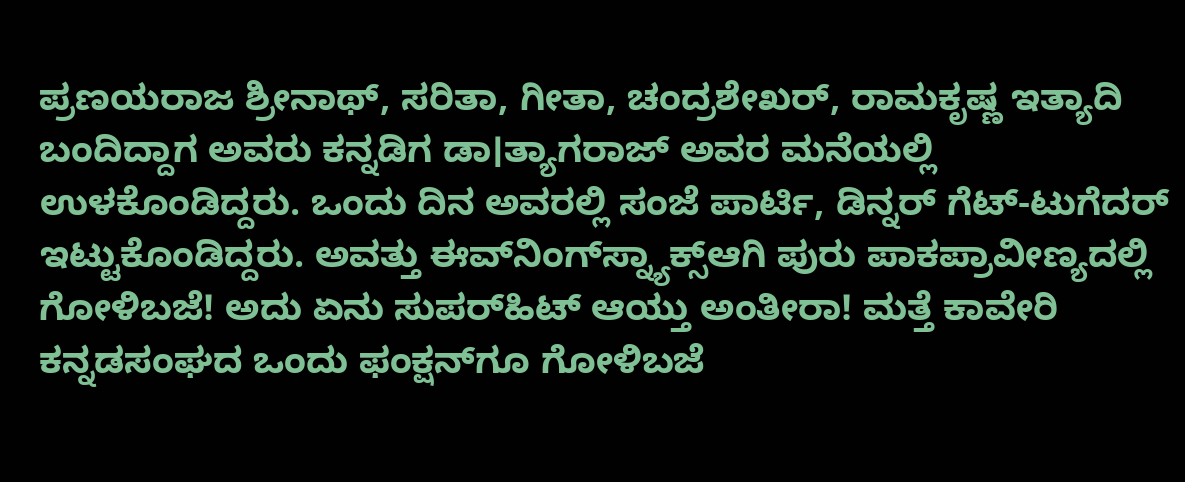ಪ್ರಣಯರಾಜ ಶ್ರೀನಾಥ್‌, ಸರಿತಾ, ಗೀತಾ, ಚಂದ್ರಶೇಖರ್‌, ರಾಮಕೃಷ್ಣ ಇತ್ಯಾದಿ ಬಂದಿದ್ದಾಗ ಅವರು ಕನ್ನಡಿಗ ಡಾ।ತ್ಯಾಗರಾಜ್‌ ಅವರ ಮನೆಯಲ್ಲಿ ಉಳಕೊಂಡಿದ್ದರು. ಒಂದು ದಿನ ಅವರಲ್ಲಿ ಸಂಜೆ ಪಾರ್ಟಿ, ಡಿನ್ನರ್‌ ಗೆಟ್‌-ಟುಗೆದರ್‌ ಇಟ್ಟುಕೊಂಡಿದ್ದರು. ಅವತ್ತು ಈವ್‌ನಿಂಗ್‌ಸ್ನ್ಯಾಕ್ಸ್‌ಆಗಿ ಪುರು ಪಾಕಪ್ರಾವೀಣ್ಯದಲ್ಲಿ ಗೋಳಿಬಜೆ! ಅದು ಏನು ಸುಪರ್‌ಹಿಟ್‌ ಆಯ್ತು ಅಂತೀರಾ! ಮತ್ತೆ ಕಾವೇರಿ ಕನ್ನಡಸಂಘದ ಒಂದು ಫಂಕ್ಷನ್‌ಗೂ ಗೋಳಿಬಜೆ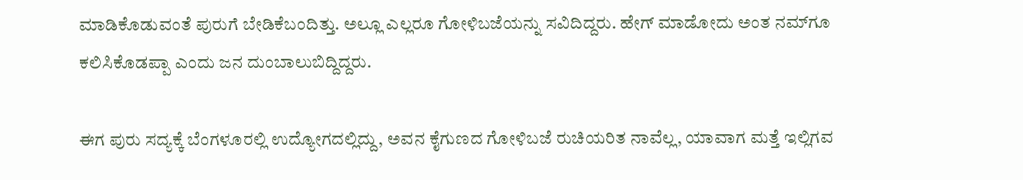ಮಾಡಿಕೊಡುವಂತೆ ಪುರುಗೆ ಬೇಡಿಕೆಬಂದಿತ್ತು. ಅಲ್ಲೂ ಎಲ್ಲರೂ ಗೋಳಿಬಜೆಯನ್ನು ಸವಿದಿದ್ದರು. ಹೇಗ್‌ ಮಾಡೋದು ಅಂತ ನಮ್‌ಗೂ ಕಲಿಸಿಕೊಡಪ್ಪಾ ಎಂದು ಜನ ದುಂಬಾಲುಬಿದ್ದಿದ್ದರು.

ಈಗ ಪುರು ಸದ್ಯಕ್ಕೆ ಬೆಂಗಳೂರಲ್ಲಿ ಉದ್ಯೋಗದಲ್ಲಿದ್ದು, ಅವನ ಕೈಗುಣದ ಗೋಳಿಬಜೆ ರುಚಿಯರಿತ ನಾವೆಲ್ಲ, ಯಾವಾಗ ಮತ್ತೆ ಇಲ್ಲಿಗವ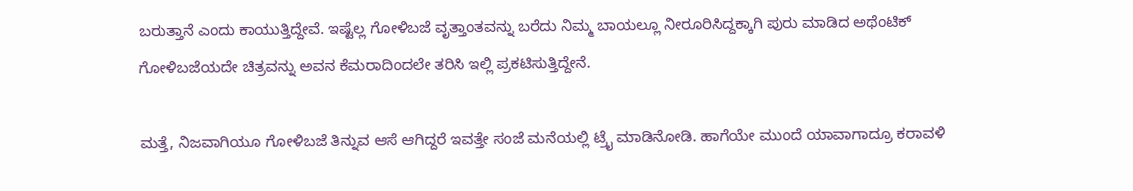ಬರುತ್ತಾನೆ ಎಂದು ಕಾಯುತ್ತಿದ್ದೇವೆ. ಇಷ್ಟೆಲ್ಲ ಗೋಳಿಬಜೆ ವೃತ್ತಾಂತವನ್ನು ಬರೆದು ನಿಮ್ಮ ಬಾಯಲ್ಲೂ ನೀರೂರಿಸಿದ್ದಕ್ಕಾಗಿ ಪುರು ಮಾಡಿದ ಅಥೆಂಟಿಕ್‌ ಗೋಳಿಬಜೆಯದೇ ಚಿತ್ರವನ್ನು ಅವನ ಕೆಮರಾದಿಂದಲೇ ತರಿಸಿ ಇಲ್ಲಿ ಪ್ರಕಟಿಸುತ್ತಿದ್ದೇನೆ.

ಮತ್ತೆ, ನಿಜವಾಗಿಯೂ ಗೋಳಿಬಜೆ ತಿನ್ನುವ ಆಸೆ ಆಗಿದ್ದರೆ ಇವತ್ತೇ ಸಂಜೆ ಮನೆಯಲ್ಲಿ ಟ್ರೈ ಮಾಡಿನೋಡಿ. ಹಾಗೆಯೇ ಮುಂದೆ ಯಾವಾಗಾದ್ರೂ ಕರಾವಳಿ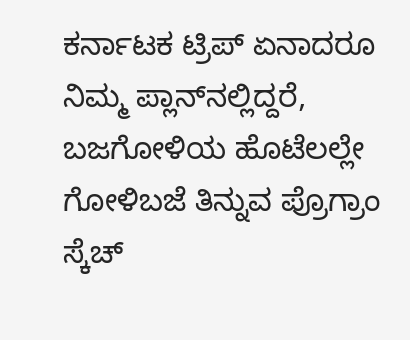ಕರ್ನಾಟಕ ಟ್ರಿಪ್‌ ಏನಾದರೂ ನಿಮ್ಮ ಪ್ಲಾನ್‌ನಲ್ಲಿದ್ದರೆ, ಬಜಗೋಳಿಯ ಹೊಟೆಲಲ್ಲೇ ಗೋಳಿಬಜೆ ತಿನ್ನುವ ಪ್ರೊಗ್ರಾಂ ಸ್ಕೆಚ್‌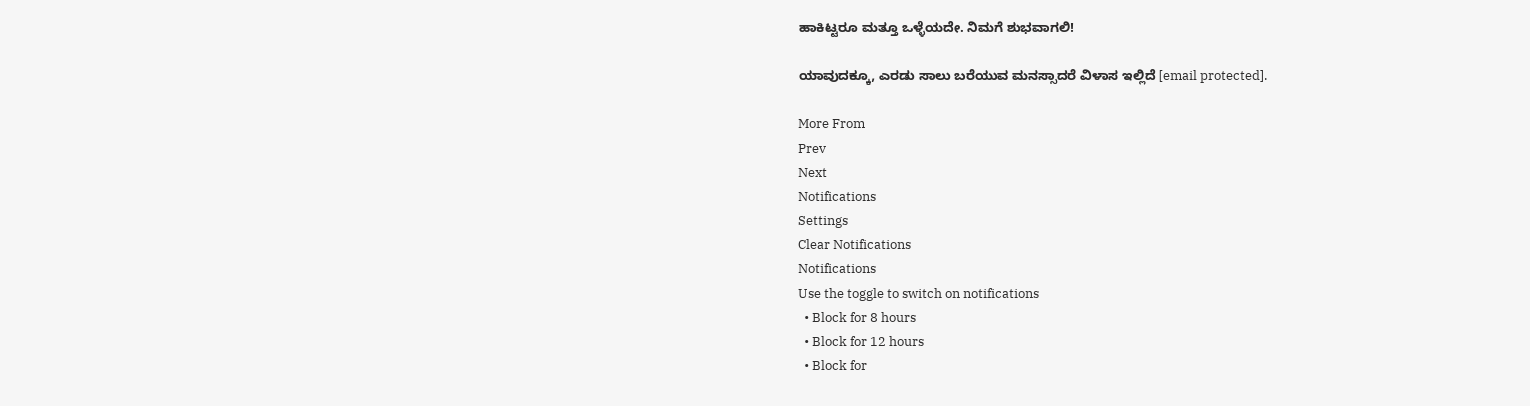ಹಾಕಿಟ್ಟರೂ ಮತ್ತೂ ಒಳ್ಳೆಯದೇ. ನಿಮಗೆ ಶುಭವಾಗಲಿ!

ಯಾವುದಕ್ಕೂ, ಎರಡು ಸಾಲು ಬರೆಯುವ ಮನಸ್ಸಾದರೆ ವಿಳಾಸ ಇಲ್ಲಿದೆ [email protected].

More From
Prev
Next
Notifications
Settings
Clear Notifications
Notifications
Use the toggle to switch on notifications
  • Block for 8 hours
  • Block for 12 hours
  • Block for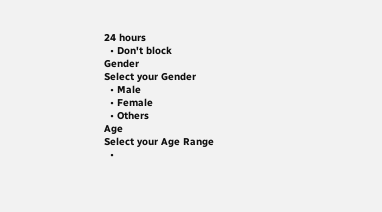24 hours
  • Don't block
Gender
Select your Gender
  • Male
  • Female
  • Others
Age
Select your Age Range
  •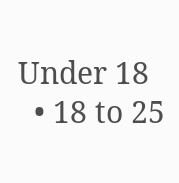Under 18
  • 18 to 25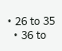• 26 to 35
  • 36 to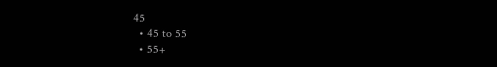45
  • 45 to 55
  • 55+